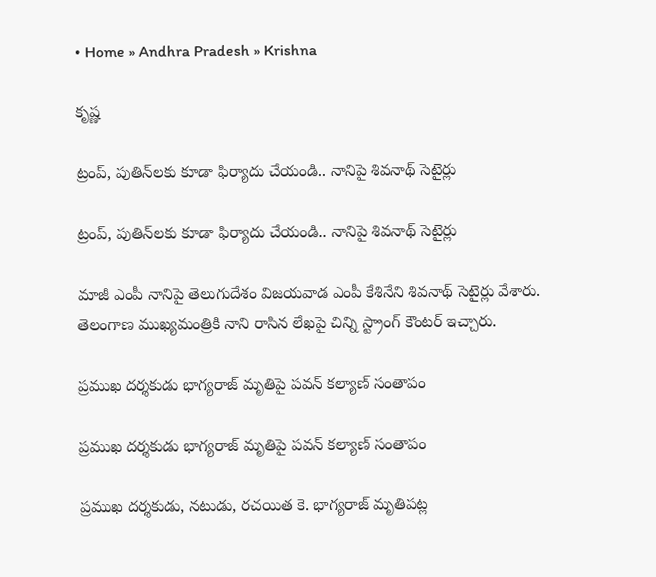• Home » Andhra Pradesh » Krishna

కృష్ణ

ట్రంప్, పుతిన్‌లకు కూడా ఫిర్యాదు చేయండి.. నానిపై శివనాథ్ సెటైర్లు

ట్రంప్, పుతిన్‌లకు కూడా ఫిర్యాదు చేయండి.. నానిపై శివనాథ్ సెటైర్లు

మాజీ ఎంపీ నానిపై తెలుగుదేశం విజయవాడ ఎంపీ కేశినేని శివనాథ్ సెటైర్లు వేశారు. తెలంగాణ ముఖ్యమంత్రికి నాని రాసిన లేఖపై చిన్ని స్ట్రాంగ్ కౌంటర్ ఇచ్చారు.

ప్రముఖ దర్శకుడు భాగ్యరాజ్ మృతిపై పవన్ కల్యాణ్ సంతాపం

ప్రముఖ దర్శకుడు భాగ్యరాజ్ మృతిపై పవన్ కల్యాణ్ సంతాపం

ప్రముఖ దర్శకుడు, నటుడు, రచయిత కె. భాగ్యరాజ్ మృతిపట్ల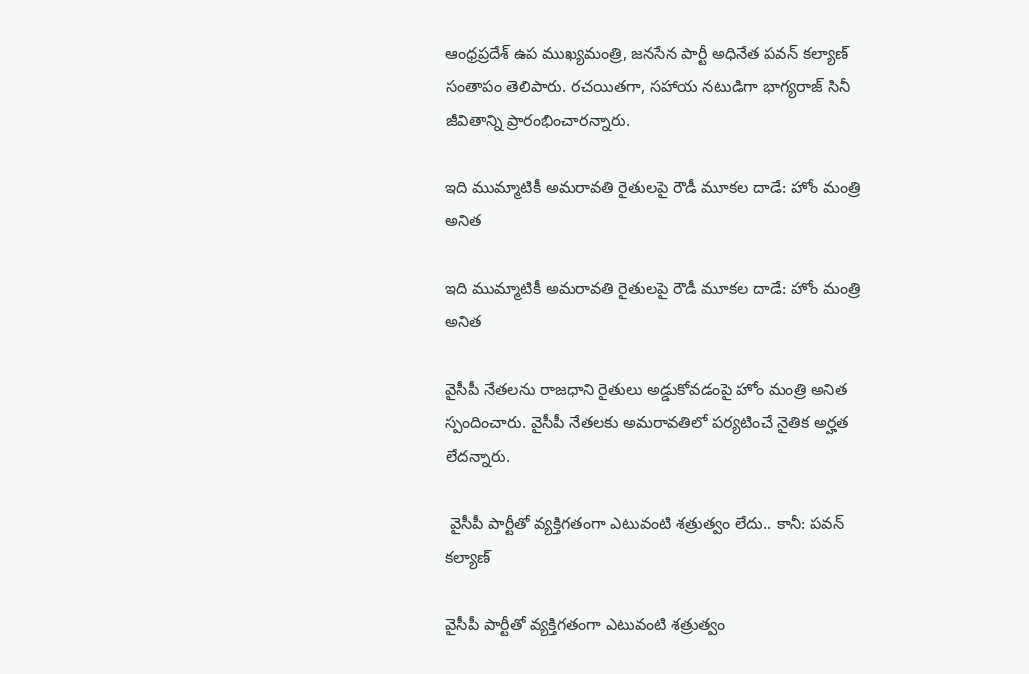ఆంధ్రప్రదేశ్ ఉప ముఖ్యమంత్రి, జనసేన పార్టీ అధినేత పవన్ కల్యాణ్ సంతాపం తెలిపారు. రచయితగా, సహాయ నటుడిగా భాగ్యరాజ్ సినీ జీవితాన్ని ప్రారంభించారన్నారు.

ఇది ముమ్మాటికీ అమరావతి రైతులపై రౌడీ మూకల దాడే: హోం మంత్రి అనిత

ఇది ముమ్మాటికీ అమరావతి రైతులపై రౌడీ మూకల దాడే: హోం మంత్రి అనిత

వైసీపీ నేతలను రాజధాని రైతులు అడ్డుకోవడంపై హోం మంత్రి అనిత స్పందించారు. వైసీపీ నేతలకు అమరావతిలో పర్యటించే నైతిక అర్హత లేదన్నారు.

 వైసీపీ పార్టీతో వ్యక్తిగతంగా ఎటువంటి శత్రుత్వం లేదు.. కానీ: పవన్ కల్యాణ్

వైసీపీ పార్టీతో వ్యక్తిగతంగా ఎటువంటి శత్రుత్వం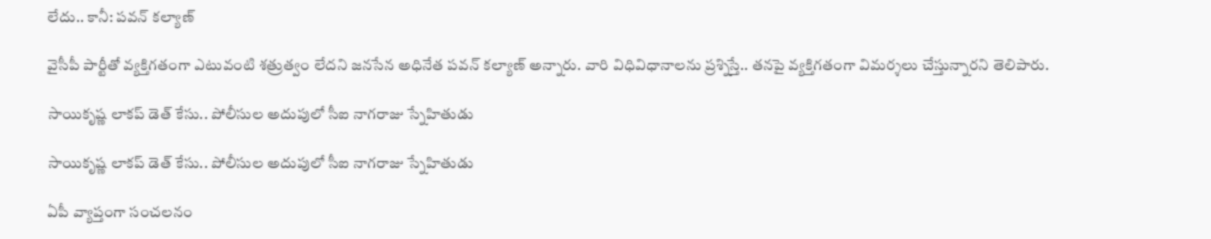లేదు.. కానీ: పవన్ కల్యాణ్

వైసీపీ పార్టీతో వ్యక్తిగతంగా ఎటువంటి శత్రుత్వం లేదని జనసేన అధినేత పవన్ కల్యాణ్ అన్నారు. వారి విధివిధానాలను ప్రశ్నిస్తే.. తనపై వ్యక్తిగతంగా విమర్శలు చేస్తున్నారని తెలిపారు.

సాయికృష్ణ లాకప్ డెత్ కేసు.. పోలీసుల అదుపులో సీఐ నాగరాజు స్నేహితుడు

సాయికృష్ణ లాకప్ డెత్ కేసు.. పోలీసుల అదుపులో సీఐ నాగరాజు స్నేహితుడు

ఏపీ వ్యాప్తంగా సంచలనం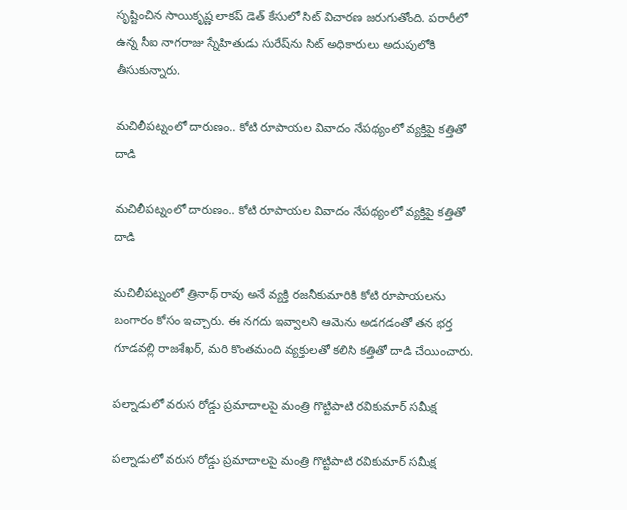సృష్టించిన సాయికృష్ణ లాకప్‌ డెత్ కేసులో సిట్ విచారణ జరుగుతోంది. పరారీలో ఉన్న సీఐ నాగరాజు స్నేహితుడు సురేష్‌ను సిట్ అధికారులు అదుపులోకి తీసుకున్నారు.

మచిలీపట్నంలో దారుణం.. కోటి రూపాయల వివాదం నేపథ్యంలో వ్యక్తిపై కత్తితో దాడి

మచిలీపట్నంలో దారుణం.. కోటి రూపాయల వివాదం నేపథ్యంలో వ్యక్తిపై కత్తితో దాడి

మచిలీపట్నంలో త్రినాథ్ రావు అనే వ్యక్తి రజనీకుమారికి కోటి రూపాయలను బంగారం కోసం ఇచ్చారు. ఈ నగదు ఇవ్వాలని ఆమెను అడగడంతో తన భర్త గూడవల్లి రాజశేఖర్, మరి కొంతమంది వ్యక్తులతో ‌కలిసి కత్తితో దాడి చేయించారు.

పల్నాడులో వరుస రోడ్డు ప్రమాదాలపై మంత్రి గొట్టిపాటి రవికుమార్ సమీక్ష

పల్నాడులో వరుస రోడ్డు ప్రమాదాలపై మంత్రి గొట్టిపాటి రవికుమార్ సమీక్ష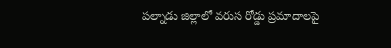పల్నాడు జిల్లాలో వరుస రోడ్డు ప్రమాదాలపై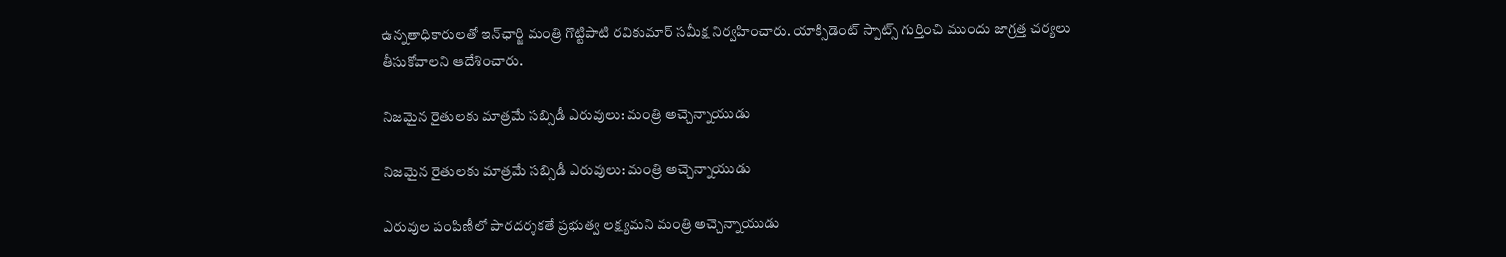ఉన్నతాధికారులతో ఇన్‌ఛార్జి మంత్రి గొట్టిపాటి రవికుమార్ సమీక్ష నిర్వహించారు. యాక్సిడెంట్ స్పాట్స్ గుర్తించి ముందు జాగ్రత్త చర్యలు తీసుకోవాలని ఆదేశించారు.

నిజమైన రైతులకు మాత్రమే సబ్సిడీ ఎరువులు: మంత్రి అచ్చెన్నాయుడు

నిజమైన రైతులకు మాత్రమే సబ్సిడీ ఎరువులు: మంత్రి అచ్చెన్నాయుడు

ఎరువుల పంపిణీలో పారదర్శకతే ప్రభుత్వ లక్ష్యమని మంత్రి అచ్చెన్నాయుడు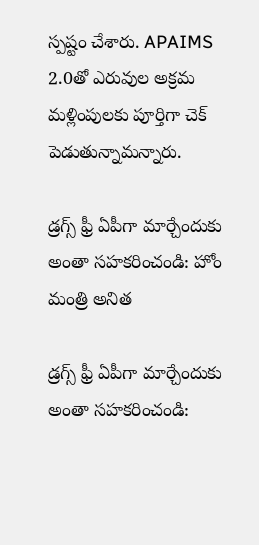స్పష్టం చేశారు. APAIMS 2.0తో ఎరువుల అక్రమ మళ్లింపులకు పూర్తిగా చెక్ పెడుతున్నామన్నారు.

డ్రగ్స్ ఫ్రీ ఏపీగా మార్చేందుకు అంతా సహకరించండి: హోం మంత్రి అనిత

డ్రగ్స్ ఫ్రీ ఏపీగా మార్చేందుకు అంతా సహకరించండి: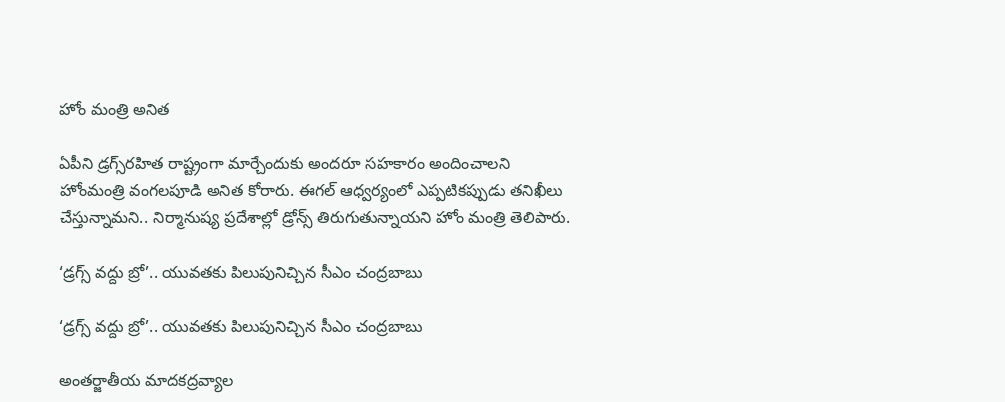హోం మంత్రి అనిత

ఏపీని డ్రగ్స్‌రహిత రాష్ట్రంగా మార్చేందుకు అందరూ సహకారం అందించాలని హోంమంత్రి వంగలపూడి అనిత కోరారు. ఈగల్ ఆధ్వర్యంలో ఎప్పటికప్పుడు తనిఖీలు చేస్తున్నామని.. నిర్మానుష్య ప్రదేశాల్లో డ్రోన్స్ తిరుగుతున్నాయని హోం మంత్రి తెలిపారు.

‘డ్రగ్స్‌ వద్దు బ్రో’.. యువతకు పిలుపునిచ్చిన సీఎం చంద్రబాబు

‘డ్రగ్స్‌ వద్దు బ్రో’.. యువతకు పిలుపునిచ్చిన సీఎం చంద్రబాబు

అంతర్జాతీయ మాదకద్రవ్యాల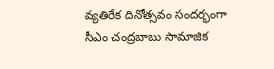వ్యతిరేక దినోత్సవం సందర్భంగా సీఎం చంద్రబాబు సామాజిక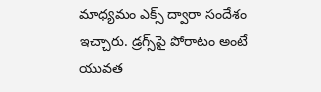మాధ్యమం ఎక్స్‌ ద్వారా సందేశం ఇచ్చారు. డ్రగ్స్‌పై పోరాటం అంటే యువత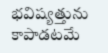భవిష్యత్తును కాపాడటమే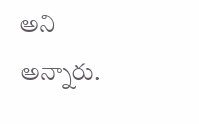అని అన్నారు.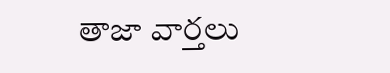తాజా వార్తలు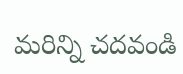మరిన్ని చదవండి